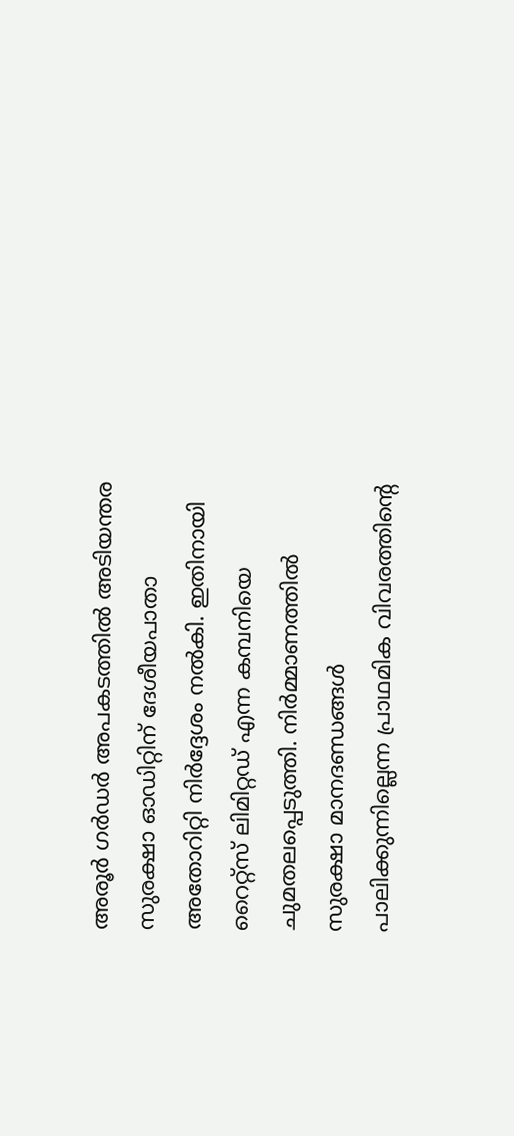അരൂർ ഗർഡർ അപകടത്തിൽ അടിയന്തര സുരക്ഷാ ഓഡിറ്റിന് ദേശീയപാതാ അതോറിറ്റി നിർദ്ദേശം നൽകി. ഇതിനായി റൈറ്റ്സ് ലിമിറ്റഡ് എന്ന കമ്പനിയെ ചുമതലപ്പെടുത്തി. നിർമ്മാണത്തിൽ സുരക്ഷാ മാനദണ്ഡങ്ങൾ പാലിക്കുന്നില്ലെന്ന പ്രാഥമിക വിവരത്തിന്റെ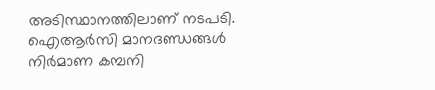അടിസ്ഥാനത്തിലാണ് നടപടി. ഐആർസി മാനദണ്ഡങ്ങൾ നിർമാണ കമ്പനി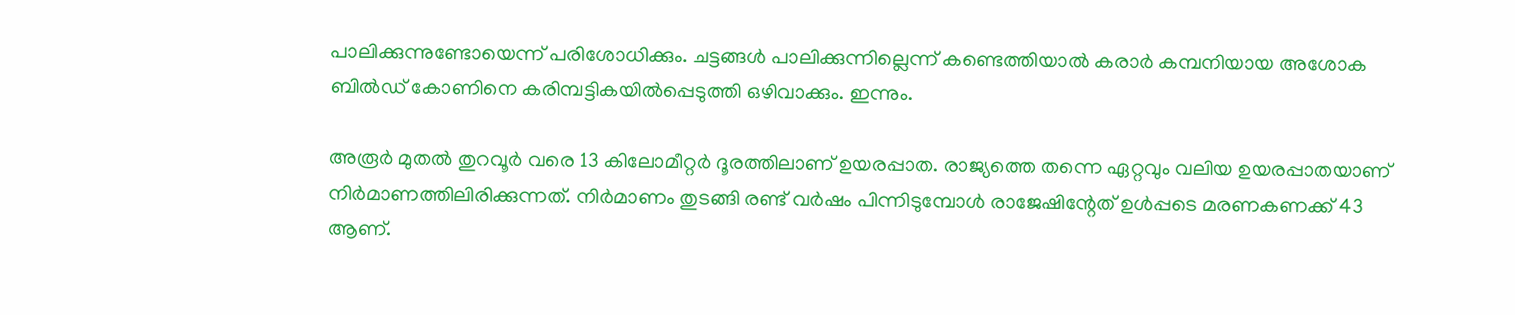പാലിക്കുന്നുണ്ടോയെന്ന് പരിശോധിക്കും. ചട്ടങ്ങൾ പാലിക്കുന്നില്ലെന്ന് കണ്ടെത്തിയാൽ കരാർ കമ്പനിയായ അശോക ബിൽഡ് കോണിനെ കരിമ്പട്ടികയിൽപ്പെടുത്തി ഒഴിവാക്കും. ഇന്നും.

അരൂർ മുതൽ തുറവൂർ വരെ 13 കിലോമീറ്റർ ദൂരത്തിലാണ് ഉയരപ്പാത. രാജ്യത്തെ തന്നെ ഏറ്റവും വലിയ ഉയരപ്പാതയാണ് നിർമാണത്തിലിരിക്കുന്നത്. നിർമാണം തുടങ്ങി രണ്ട് വർഷം പിന്നിടുമ്പോൾ രാജേഷിന്റേത് ഉൾപ്പടെ മരണകണക്ക് 43 ആണ്.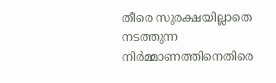തീരെ സുരക്ഷയില്ലാതെ നടത്തുന്ന നിർമ്മാണത്തിനെതിരെ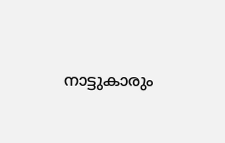നാട്ടുകാരും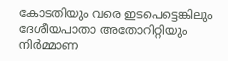കോടതിയും വരെ ഇടപെട്ടെങ്കിലും ദേശീയപാതാ അതോറിറ്റിയും നിർമ്മാണ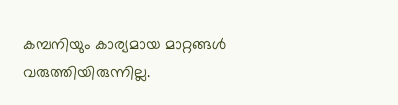കമ്പനിയും കാര്യമായ മാറ്റങ്ങൾ വരുത്തിയിരുന്നില്ല.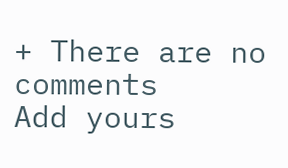+ There are no comments
Add yours